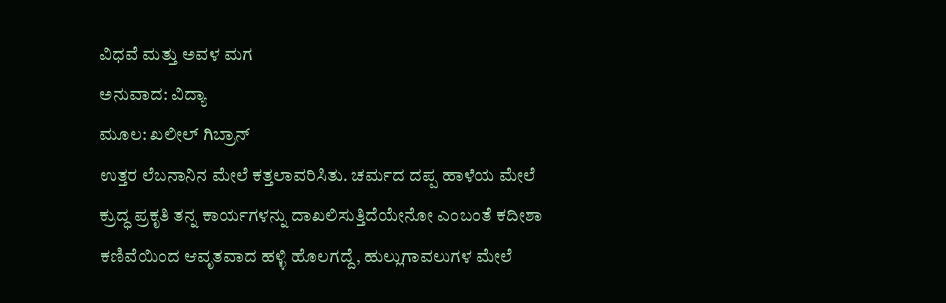ವಿಧವೆ ಮತ್ತು ಅವಳ ಮಗ
ಅನುವಾದ: ವಿದ್ಯಾ
ಮೂಲ: ಖಲೀಲ್ ಗಿಬ್ರಾನ್
ಉತ್ತರ ಲೆಬನಾನಿನ ಮೇಲೆ ಕತ್ತಲಾವರಿಸಿತು. ಚರ್ಮದ ದಪ್ಪ ಹಾಳೆಯ ಮೇಲೆ ಕ್ರುದ್ಧ ಪ್ರಕೃತಿ ತನ್ನ ಕಾರ್ಯಗಳನ್ನು ದಾಖಲಿಸುತ್ತಿದೆಯೇನೋ ಎಂಬಂತೆ ಕದೀಶಾ ಕಣಿವೆಯಿಂದ ಆವೃತವಾದ ಹಳ್ಳಿ ಹೊಲಗದ್ದೆ, ಹುಲ್ಲುಗಾವಲುಗಳ ಮೇಲೆ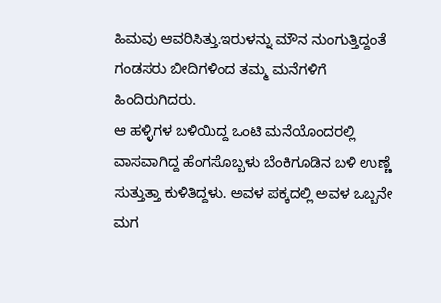ಹಿಮವು ಆವರಿಸಿತ್ತು.ಇರುಳನ್ನು ಮೌನ ನುಂಗುತ್ತಿದ್ದಂತೆ ಗಂಡಸರು ಬೀದಿಗಳಿಂದ ತಮ್ಮ ಮನೆಗಳಿಗೆ ಹಿಂದಿರುಗಿದರು.
ಆ ಹಳ್ಳಿಗಳ ಬಳಿಯಿದ್ದ ಒಂಟಿ ಮನೆಯೊಂದರಲ್ಲಿ ವಾಸವಾಗಿದ್ದ ಹೆಂಗಸೊಬ್ಬಳು ಬೆಂಕಿಗೂಡಿನ ಬಳಿ ಉಣ್ಣೆ ಸುತ್ತುತ್ತಾ ಕುಳಿತಿದ್ದಳು. ಅವಳ ಪಕ್ಕದಲ್ಲಿ ಅವಳ ಒಬ್ಬನೇ ಮಗ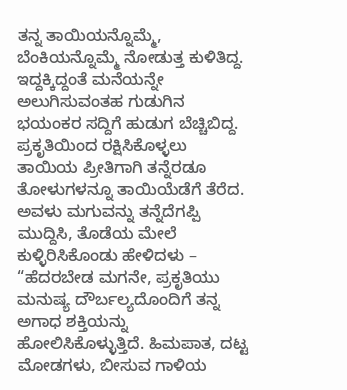ತನ್ನ ತಾಯಿಯನ್ನೊಮ್ಮೆ, ಬೆಂಕಿಯನ್ನೊಮ್ಮೆ ನೋಡುತ್ತ ಕುಳಿತಿದ್ದ.
ಇದ್ದಕ್ಕಿದ್ದಂತೆ ಮನೆಯನ್ನೇ ಅಲುಗಿಸುವಂತಹ ಗುಡುಗಿನ ಭಯಂಕರ ಸದ್ದಿಗೆ ಹುಡುಗ ಬೆಚ್ಚಿಬಿದ್ದ. ಪ್ರಕೃತಿಯಿಂದ ರಕ್ಷಿಸಿಕೊಳ್ಳಲು ತಾಯಿಯ ಪ್ರೀತಿಗಾಗಿ ತನ್ನೆರಡೂ ತೋಳುಗಳನ್ನೂ ತಾಯಿಯೆಡೆಗೆ ತೆರೆದ. ಅವಳು ಮಗುವನ್ನು ತನ್ನೆದೆಗಪ್ಪಿ ಮುದ್ದಿಸಿ, ತೊಡೆಯ ಮೇಲೆ ಕುಳ್ಳಿರಿಸಿಕೊಂಡು ಹೇಳಿದಳು – “ಹೆದರಬೇಡ ಮಗನೇ, ಪ್ರಕೃತಿಯು ಮನುಷ್ಯ ದೌರ್ಬಲ್ಯದೊಂದಿಗೆ ತನ್ನ ಅಗಾಧ ಶಕ್ತಿಯನ್ನು ಹೋಲಿಸಿಕೊಳ್ಳುತ್ತಿದೆ. ಹಿಮಪಾತ, ದಟ್ಟ ಮೋಡಗಳು, ಬೀಸುವ ಗಾಳಿಯ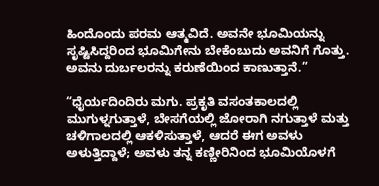ಹಿಂದೊಂದು ಪರಮ ಆತ್ಮವಿದೆ. ಅವನೇ ಭೂಮಿಯನ್ನು ಸೃಷ್ಟಿಸಿದ್ದರಿಂದ ಭೂಮಿಗೇನು ಬೇಕೆಂಬುದು ಅವನಿಗೆ ಗೊತ್ತು. ಅವನು ದುರ್ಬಲರನ್ನು ಕರುಣೆಯಿಂದ ಕಾಣುತ್ತಾನೆ.”

“ಧೈರ್ಯದಿಂದಿರು ಮಗು. ಪ್ರಕೃತಿ ವಸಂತಕಾಲದಲ್ಲಿ ಮುಗುಳ್ನಗುತ್ತಾಳೆ, ಬೇಸಗೆಯಲ್ಲಿ ಜೋರಾಗಿ ನಗುತ್ತಾಳೆ ಮತ್ತು ಚಳಿಗಾಲದಲ್ಲಿ ಆಕಳಿಸುತ್ತಾಳೆ, ಆದರೆ ಈಗ ಅವಳು ಅಳುತ್ತಿದ್ದಾಳೆ; ಅವಳು ತನ್ನ ಕಣ್ಣೀರಿನಿಂದ ಭೂಮಿಯೊಳಗೆ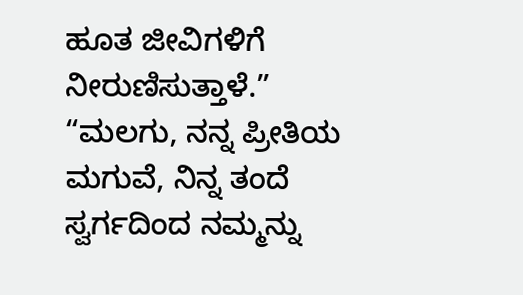ಹೂತ ಜೀವಿಗಳಿಗೆ ನೀರುಣಿಸುತ್ತಾಳೆ.”
“ಮಲಗು, ನನ್ನ ಪ್ರೀತಿಯ ಮಗುವೆ, ನಿನ್ನ ತಂದೆ ಸ್ವರ್ಗದಿಂದ ನಮ್ಮನ್ನು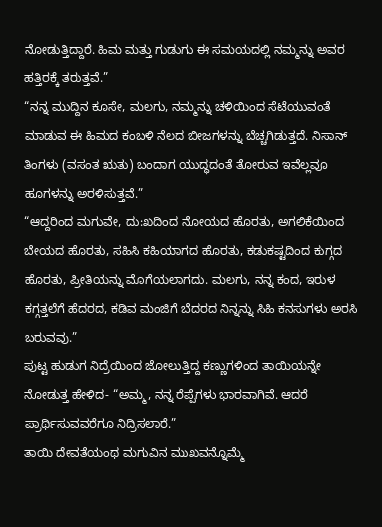ನೋಡುತ್ತಿದ್ದಾರೆ. ಹಿಮ ಮತ್ತು ಗುಡುಗು ಈ ಸಮಯದಲ್ಲಿ ನಮ್ಮನ್ನು ಅವರ ಹತ್ತಿರಕ್ಕೆ ತರುತ್ತವೆ.”
“ನನ್ನ ಮುದ್ದಿನ ಕೂಸೇ, ಮಲಗು, ನಮ್ಮನ್ನು ಚಳಿಯಿಂದ ಸೆಟೆಯುವಂತೆ ಮಾಡುವ ಈ ಹಿಮದ ಕಂಬಳಿ ನೆಲದ ಬೀಜಗಳನ್ನು ಬೆಚ್ಚಗಿಡುತ್ತದೆ. ನಿಸಾನ್ ತಿಂಗಳು (ವಸಂತ ಋತು) ಬಂದಾಗ ಯುದ್ಧದಂತೆ ತೋರುವ ಇವೆಲ್ಲವೂ ಹೂಗಳನ್ನು ಅರಳಿಸುತ್ತವೆ.”
“ಆದ್ದರಿಂದ ಮಗುವೇ, ದು:ಖದಿಂದ ನೋಯದ ಹೊರತು, ಅಗಲಿಕೆಯಿಂದ ಬೇಯದ ಹೊರತು, ಸಹಿಸಿ ಕಹಿಯಾಗದ ಹೊರತು, ಕಡುಕಷ್ಟದಿಂದ ಕುಗ್ಗದ ಹೊರತು, ಪ್ರೀತಿಯನ್ನು ಮೊಗೆಯಲಾಗದು. ಮಲಗು, ನನ್ನ ಕಂದ, ಇರುಳ ಕಗ್ಗತ್ತಲೆಗೆ ಹೆದರದ, ಕಡಿವ ಮಂಜಿಗೆ ಬೆದರದ ನಿನ್ನನ್ನು ಸಿಹಿ ಕನಸುಗಳು ಅರಸಿ ಬರುವವು.”
ಪುಟ್ಟ ಹುಡುಗ ನಿದ್ರೆಯಿಂದ ಜೋಲುತ್ತಿದ್ದ ಕಣ್ಣುಗಳಿಂದ ತಾಯಿಯನ್ನೇ ನೋಡುತ್ತ ಹೇಳಿದ- “ಅಮ್ಮ, ನನ್ನ ರೆಪ್ಪೆಗಳು ಭಾರವಾಗಿವೆ. ಆದರೆ ಪ್ರಾರ್ಥಿಸುವವರೆಗೂ ನಿದ್ರಿಸಲಾರೆ.”
ತಾಯಿ ದೇವತೆಯಂಥ ಮಗುವಿನ ಮುಖವನ್ನೊಮ್ಮೆ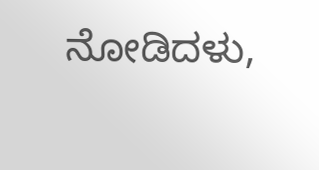ನೋಡಿದಳು,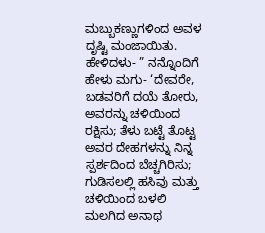ಮಬ್ಬುಕಣ್ಣುಗಳಿಂದ ಅವಳ ದೃಷ್ಟಿ ಮಂಜಾಯಿತು. ಹೇಳಿದಳು- ” ನನ್ನೊಂದಿಗೆ ಹೇಳು ಮಗು- ‘ದೇವರೇ, ಬಡವರಿಗೆ ದಯೆ ತೋರು, ಅವರನ್ನು ಚಳಿಯಿಂದ ರಕ್ಷಿಸು; ತೆಳು ಬಟ್ಟೆ ತೊಟ್ಟ ಅವರ ದೇಹಗಳನ್ನು ನಿನ್ನ ಸ್ಪರ್ಶದಿಂದ ಬೆಚ್ಚಗಿರಿಸು; ಗುಡಿಸಲಲ್ಲಿ ಹಸಿವು ಮತ್ತು ಚಳಿಯಿಂದ ಬಳಲಿ ಮಲಗಿದ ಅನಾಥ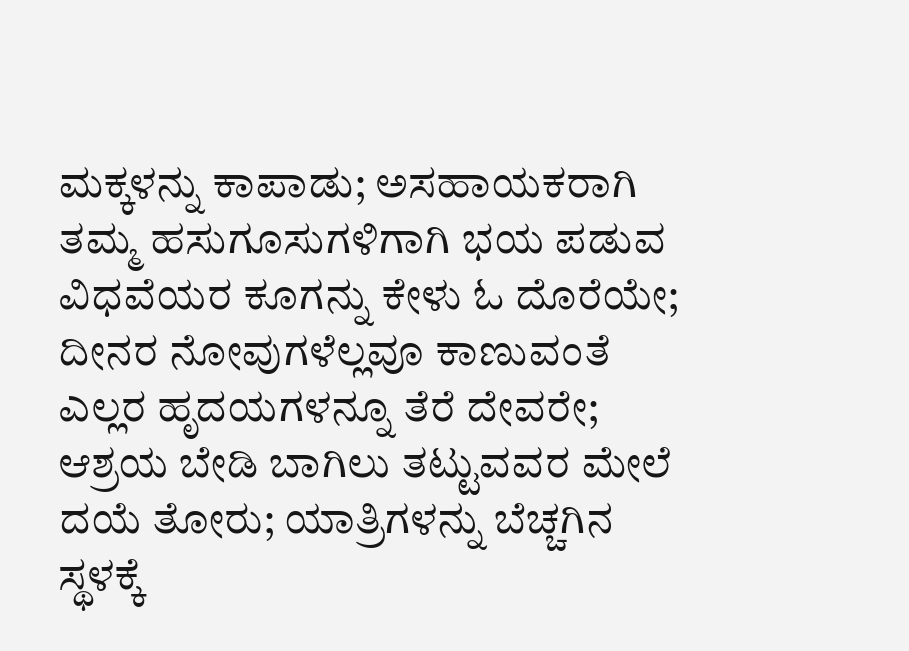ಮಕ್ಕಳನ್ನು ಕಾಪಾಡು; ಅಸಹಾಯಕರಾಗಿ ತಮ್ಮ ಹಸುಗೂಸುಗಳಿಗಾಗಿ ಭಯ ಪಡುವ ವಿಧವೆಯರ ಕೂಗನ್ನು ಕೇಳು ಓ ದೊರೆಯೇ; ದೀನರ ನೋವುಗಳೆಲ್ಲವೂ ಕಾಣುವಂತೆ ಎಲ್ಲರ ಹೃದಯಗಳನ್ನೂ ತೆರೆ ದೇವರೇ; ಆಶ್ರಯ ಬೇಡಿ ಬಾಗಿಲು ತಟ್ಟುವವರ ಮೇಲೆ ದಯೆ ತೋರು; ಯಾತ್ರಿಗಳನ್ನು ಬೆಚ್ಚಗಿನ ಸ್ಥಳಕ್ಕೆ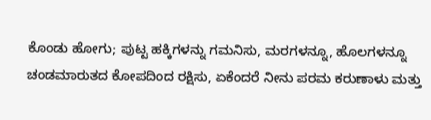ಕೊಂಡು ಹೋಗು; ಪುಟ್ಟ ಹಕ್ಕಿಗಳನ್ನು ಗಮನಿಸು, ಮರಗಳನ್ನೂ, ಹೊಲಗಳನ್ನೂ ಚಂಡಮಾರುತದ ಕೋಪದಿಂದ ರಕ್ಷಿಸು, ಏಕೆಂದರೆ ನೀನು ಪರಮ ಕರುಣಾಳು ಮತ್ತು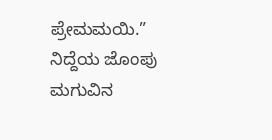ಪ್ರೇಮಮಯಿ.”
ನಿದ್ದೆಯ ಜೊಂಪು ಮಗುವಿನ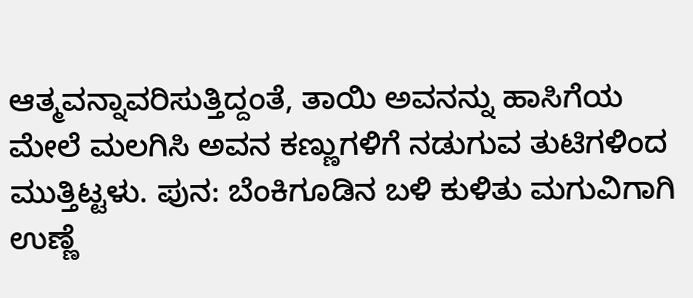ಆತ್ಮವನ್ನಾವರಿಸುತ್ತಿದ್ದಂತೆ, ತಾಯಿ ಅವನನ್ನು ಹಾಸಿಗೆಯ ಮೇಲೆ ಮಲಗಿಸಿ ಅವನ ಕಣ್ಣುಗಳಿಗೆ ನಡುಗುವ ತುಟಿಗಳಿಂದ ಮುತ್ತಿಟ್ಟಳು. ಪುನ: ಬೆಂಕಿಗೂಡಿನ ಬಳಿ ಕುಳಿತು ಮಗುವಿಗಾಗಿ ಉಣ್ಣೆ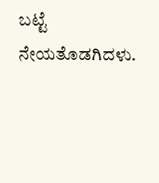ಬಟ್ಟೆ ನೇಯತೊಡಗಿದಳು.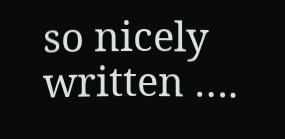so nicely written ….